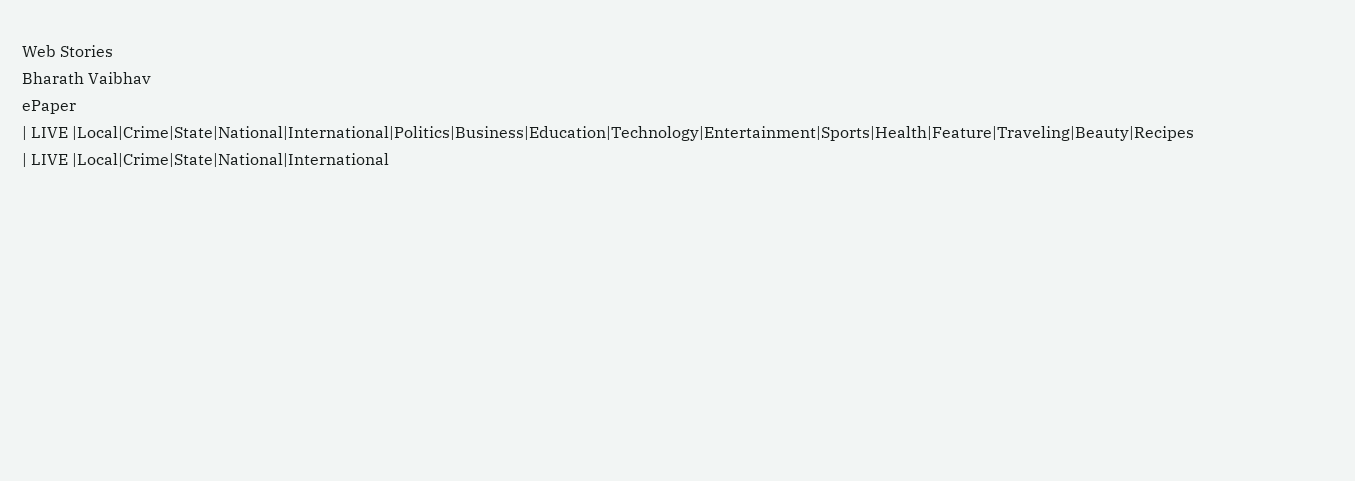Web Stories
Bharath Vaibhav
ePaper
| LIVE |Local|Crime|State|National|International|Politics|Business|Education|Technology|Entertainment|Sports|Health|Feature|Traveling|Beauty|Recipes
| LIVE |Local|Crime|State|National|International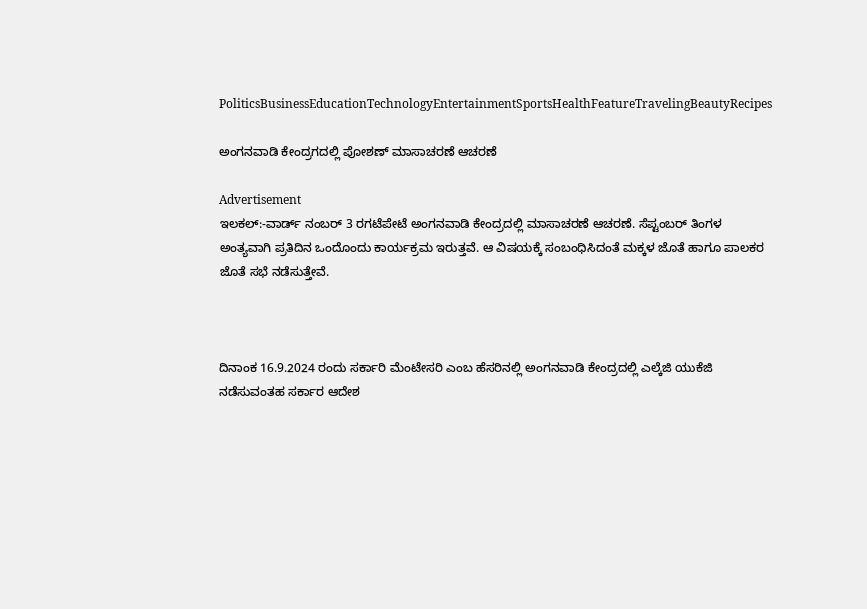PoliticsBusinessEducationTechnologyEntertainmentSportsHealthFeatureTravelingBeautyRecipes

ಅಂಗನವಾಡಿ ಕೇಂದ್ರಗದಲ್ಲಿ ಪೋಶಣ್ ಮಾಸಾಚರಣೆ ಆಚರಣೆ

Advertisement
ಇಲಕಲ್:-ವಾರ್ಡ್ ನಂಬರ್ 3 ರಗಟೆಪೇಟೆ ಅಂಗನವಾಡಿ ಕೇಂದ್ರದಲ್ಲಿ ಮಾಸಾಚರಣೆ ಆಚರಣೆ. ಸೆಪ್ಟಂಬರ್ ತಿಂಗಳ ಅಂತ್ಯವಾಗಿ ಪ್ರತಿದಿನ ಒಂದೊಂದು ಕಾರ್ಯಕ್ರಮ ಇರುತ್ತವೆ. ಆ ವಿಷಯಕ್ಕೆ ಸಂಬಂಧಿಸಿದಂತೆ ಮಕ್ಕಳ ಜೊತೆ ಹಾಗೂ ಪಾಲಕರ ಜೊತೆ ಸಭೆ ನಡೆಸುತ್ತೇವೆ.



ದಿನಾಂಕ 16.9.2024 ರಂದು ಸರ್ಕಾರಿ ಮೆಂಟೇಸರಿ ಎಂಬ ಹೆಸರಿನಲ್ಲಿ ಅಂಗನವಾಡಿ ಕೇಂದ್ರದಲ್ಲಿ ಎಲ್ಕೆಜಿ ಯುಕೆಜಿ ನಡೆಸುವಂತಹ ಸರ್ಕಾರ ಆದೇಶ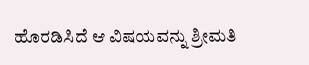ಹೊರಡಿಸಿದೆ ಆ ವಿಷಯವನ್ನು ಶ್ರೀಮತಿ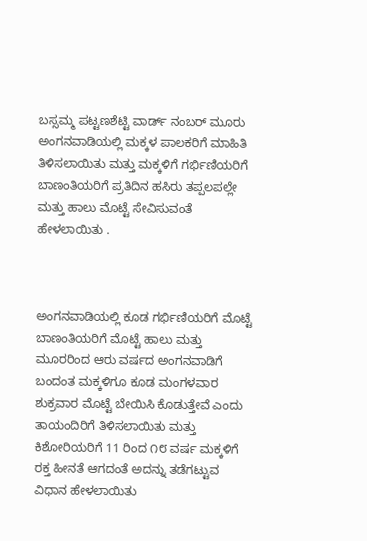ಬಸ್ಸಮ್ಮ ಪಟ್ಟಣಶೆಟ್ಟಿ ವಾರ್ಡ್ ನಂಬರ್ ಮೂರು ಅಂಗನವಾಡಿಯಲ್ಲಿ ಮಕ್ಕಳ ಪಾಲಕರಿಗೆ ಮಾಹಿತಿ ತಿಳಿಸಲಾಯಿತು ಮತ್ತು ಮಕ್ಕಳಿಗೆ ಗರ್ಭಿಣಿಯರಿಗೆ ಬಾಣಂತಿಯರಿಗೆ ಪ್ರತಿದಿನ ಹಸಿರು ತಪ್ಪಲಪಲ್ಲೇ ಮತ್ತು ಹಾಲು ಮೊಟ್ಟೆ ಸೇವಿಸುವಂತೆ ಹೇಳಲಾಯಿತು .



ಅಂಗನವಾಡಿಯಲ್ಲಿ ಕೂಡ ಗರ್ಭಿಣಿಯರಿಗೆ ಮೊಟ್ಟೆ ಬಾಣಂತಿಯರಿಗೆ ಮೊಟ್ಟೆ ಹಾಲು ಮತ್ತು ಮೂರರಿಂದ ಆರು ವರ್ಷದ ಅಂಗನವಾಡಿಗೆ ಬಂದಂತ ಮಕ್ಕಳಿಗೂ ಕೂಡ ಮಂಗಳವಾರ ಶುಕ್ರವಾರ ಮೊಟ್ಟೆ ಬೇಯಿಸಿ ಕೊಡುತ್ತೇವೆ ಎಂದು ತಾಯಂದಿರಿಗೆ ತಿಳಿಸಲಾಯಿತು ಮತ್ತು ಕಿಶೋರಿಯರಿಗೆ 11 ರಿಂದ ೧೮ ವರ್ಷ ಮಕ್ಕಳಿಗೆ ರಕ್ತ ಹೀನತೆ ಆಗದಂತೆ ಅದನ್ನು ತಡೆಗಟ್ಟುವ ವಿಧಾನ ಹೇಳಲಾಯಿತು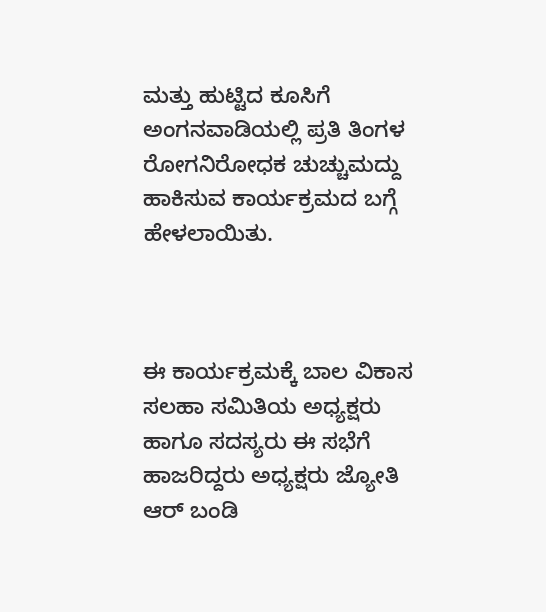ಮತ್ತು ಹುಟ್ಟಿದ ಕೂಸಿಗೆ ಅಂಗನವಾಡಿಯಲ್ಲಿ ಪ್ರತಿ ತಿಂಗಳ ರೋಗನಿರೋಧಕ ಚುಚ್ಚುಮದ್ದು ಹಾಕಿಸುವ ಕಾರ್ಯಕ್ರಮದ ಬಗ್ಗೆ ಹೇಳಲಾಯಿತು.



ಈ ಕಾರ್ಯಕ್ರಮಕ್ಕೆ ಬಾಲ ವಿಕಾಸ ಸಲಹಾ ಸಮಿತಿಯ ಅಧ್ಯಕ್ಷರು ಹಾಗೂ ಸದಸ್ಯರು ಈ ಸಭೆಗೆ ಹಾಜರಿದ್ದರು ಅಧ್ಯಕ್ಷರು ಜ್ಯೋತಿ ಆರ್ ಬಂಡಿ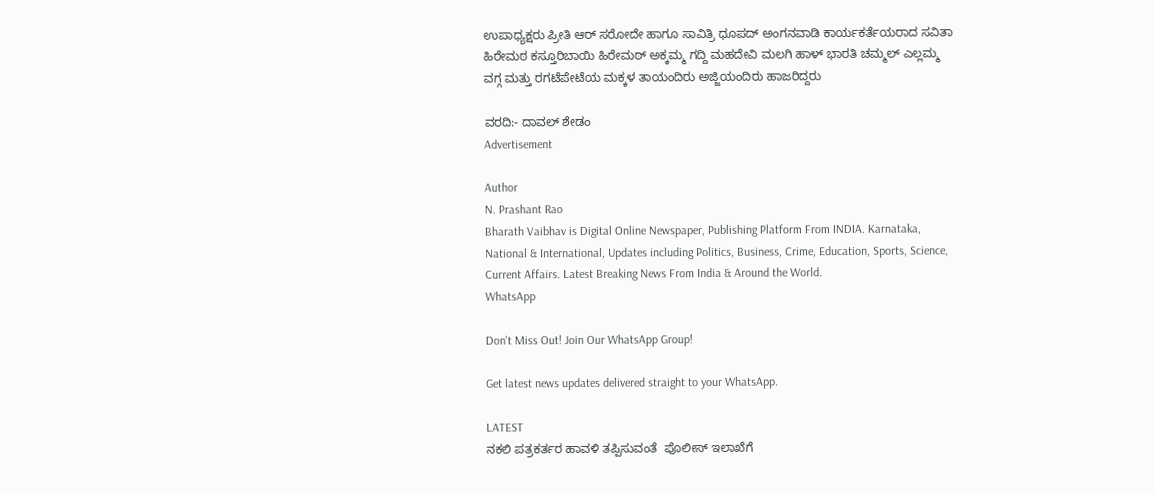ಉಪಾಧ್ಯಕ್ಷರು ಪ್ರೀತಿ ಆರ್ ಸರೋದೇ ಹಾಗೂ ಸಾವಿತ್ರಿ ಧೂಪದ್ ಅಂಗನವಾಡಿ ಕಾರ್ಯಕರ್ತೆಯರಾದ ಸವಿತಾ ಹಿರೇಮಠ ಕಸ್ತೂರಿಬಾಯಿ ಹಿರೇಮಠ್ ಅಕ್ಕಮ್ಮ ಗದ್ದಿ ಮಹದೇವಿ ಮಲಗಿ ಹಾಳ್ ಭಾರತಿ ಚಮ್ಮಲ್ ಎಲ್ಲಮ್ಮ ವಗ್ಗ ಮತ್ತು ರಗಟೆಪೇಟೆಯ ಮಕ್ಕಳ ತಾಯಂದಿರು ಅಜ್ಜಿಯಂದಿರು ಹಾಜರಿದ್ದರು

ವರದಿ:- ದಾವಲ್ ಶೇಡಂ
Advertisement

Author
N. Prashant Rao
Bharath Vaibhav is Digital Online Newspaper, Publishing Platform From INDIA. Karnataka, National & International, Updates including Politics, Business, Crime, Education, Sports, Science, Current Affairs. Latest Breaking News From India & Around the World.
WhatsApp

Don't Miss Out! Join Our WhatsApp Group!

Get latest news updates delivered straight to your WhatsApp.

LATEST
ನಕಲಿ ಪತ್ರಕರ್ತರ ಹಾವಳಿ ತಪ್ಪಿಸುವಂತೆ  ಪೊಲೀಸ್ ಇಲಾಖೆಗೆ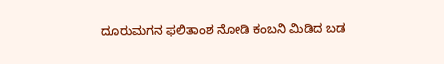ದೂರುಮಗನ ಫಲಿತಾಂಶ ನೋಡಿ ಕಂಬನಿ ಮಿಡಿದ ಬಡ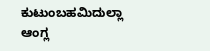ಕುಟುಂಬಹಮಿದುಲ್ಲಾ ಆಂಗ್ಲ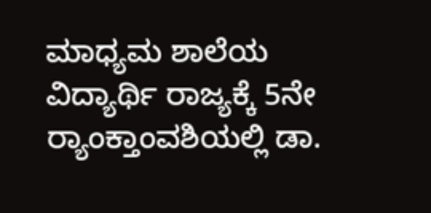ಮಾಧ್ಯಮ ಶಾಲೆಯ ವಿದ್ಯಾರ್ಥಿ ರಾಜ್ಯಕ್ಕೆ 5ನೇ ರ್‍ಯಾಂಕ್ತಾಂವಶಿಯಲ್ಲಿ ಡಾ.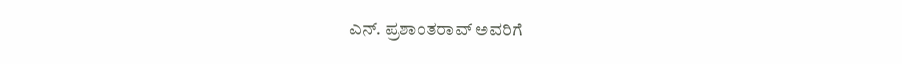ಎನ್. ಪ್ರಶಾಂತರಾವ್ ಅವರಿಗೆ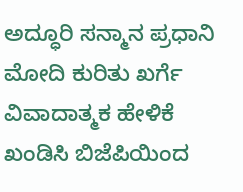ಅದ್ಧೂರಿ ಸನ್ಮಾನ ಪ್ರಧಾನಿ ಮೋದಿ ಕುರಿತು ಖರ್ಗೆ ವಿವಾದಾತ್ಮಕ ಹೇಳಿಕೆ ಖಂಡಿಸಿ ಬಿಜೆಪಿಯಿಂದ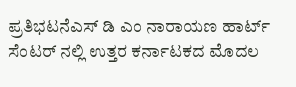ಪ್ರತಿಭಟನೆಎಸ್ ಡಿ ಎಂ ನಾರಾಯಣ ಹಾರ್ಟ್ ಸೆಂಟರ್ ನಲ್ಲಿ ಉತ್ತರ ಕರ್ನಾಟಕದ ಮೊದಲ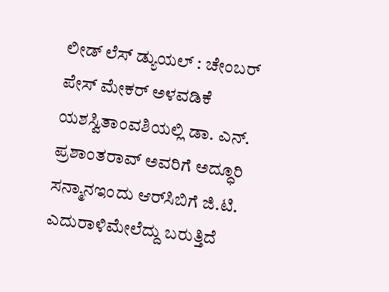ಲೀಡ್ ಲೆಸ್ ಡ್ಯುಯಲ್ : ಚೇಂಬರ್ ಪೇಸ್ ಮೇಕರ್ ಅಳವಡಿಕೆ ಯಶಸ್ವಿತಾಂವಶಿಯಲ್ಲಿ ಡಾ. ಎನ್. ಪ್ರಶಾಂತರಾವ್ ಅವರಿಗೆ ಅದ್ಧೂರಿ ಸನ್ಮಾನಇಂದು ಆರ್‌ಸಿಬಿಗೆ ಜಿ.ಟಿ. ಎದುರಾಳಿಮೇಲೆದ್ದು ಬರುತ್ತಿದೆ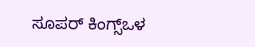ಸೂಪರ್ ಕಿಂಗ್ಸ್ಒಳ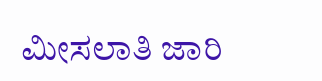ಮೀಸಲಾತಿ ಜಾರಿ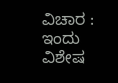ವಿಚಾರ : ಇಂದು ವಿಶೇಷ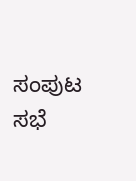ಸಂಪುಟ ಸಭೆ